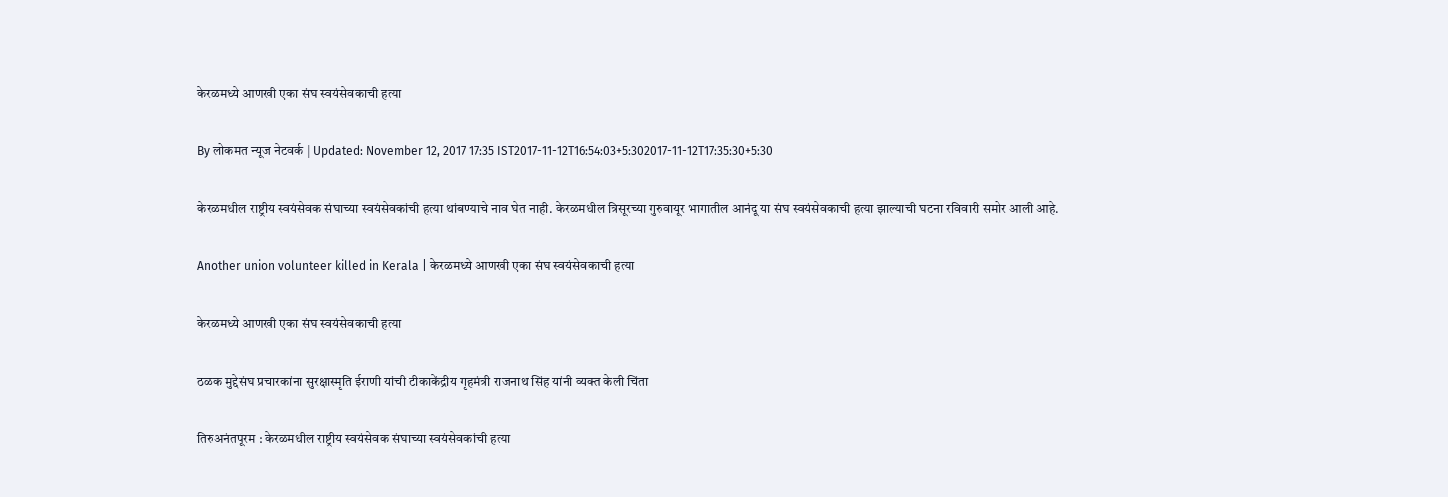केरळमध्ये आणखी एका संघ स्वयंसेवकाची हत्या

By लोकमत न्यूज नेटवर्क | Updated: November 12, 2017 17:35 IST2017-11-12T16:54:03+5:302017-11-12T17:35:30+5:30

केरळमधील राष्ट्रीय स्वयंसेवक संघाच्या स्वयंसेवकांची हत्या थांबण्याचे नाव घेत नाही. केरळमधील त्रिसूरच्या गुरुवायूर भागातील आनंदू या संघ स्वयंसेवकाची हत्या झाल्याची घटना रविवारी समोर आली आहे.

Another union volunteer killed in Kerala | केरळमध्ये आणखी एका संघ स्वयंसेवकाची हत्या

केरळमध्ये आणखी एका संघ स्वयंसेवकाची हत्या

ठळक मुद्देसंघ प्रचारकांना सुरक्षास्मृति ईराणी यांची टीकाकेंद्रीय गृहमंत्री राजनाथ सिंह यांनी व्यक्त केली चिंता

तिरुअनंतपूरम : केरळमधील राष्ट्रीय स्वयंसेवक संघाच्या स्वयंसेवकांची हत्या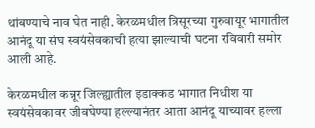थांबण्याचे नाव घेत नाही. केरळमधील त्रिसूरच्या गुरुवायूर भागातील आनंदू या संघ स्वयंसेवकाची हत्या झाल्याची घटना रविवारी समोर आली आहे.

केरळमधील कन्नूर जिल्ह्यातील इडाक्कड भागात निधीश या स्वयंसेवकावर जीवघेण्या हल्ल्यानंतर आता आनंदू याच्यावर हल्ला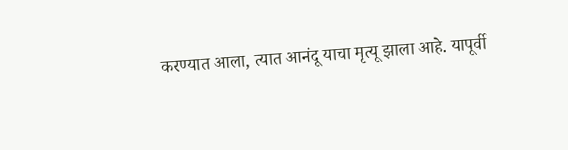करण्यात आला, त्यात आनंदू याचा मृत्यू झाला आहे. यापूर्वी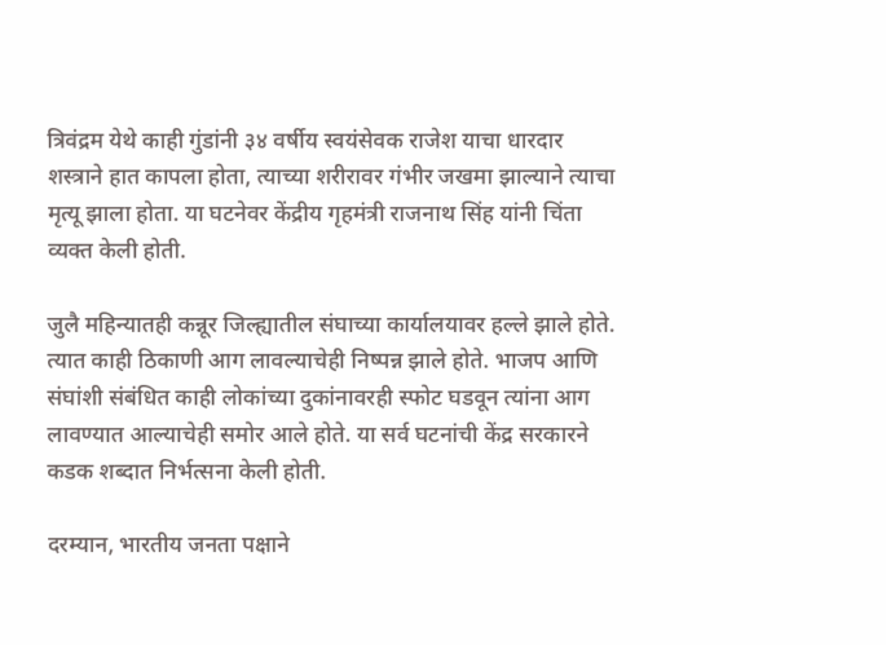त्रिवंद्रम येथे काही गुंडांनी ३४ वर्षीय स्वयंसेवक राजेश याचा धारदार शस्त्राने हात कापला होता, त्याच्या शरीरावर गंभीर जखमा झाल्याने त्याचा मृत्यू झाला होता. या घटनेवर केंद्रीय गृहमंत्री राजनाथ सिंह यांनी चिंता व्यक्त केली होती.

जुलै महिन्यातही कन्नूर जिल्ह्यातील संघाच्या कार्यालयावर हल्ले झाले होते. त्यात काही ठिकाणी आग लावल्याचेही निष्पन्न झाले होते. भाजप आणि संघांशी संबंधित काही लोकांच्या दुकांनावरही स्फोट घडवून त्यांना आग लावण्यात आल्याचेही समोर आले होते. या सर्व घटनांची केंद्र सरकारने कडक शब्दात निर्भत्सना केली होती.

दरम्यान, भारतीय जनता पक्षाने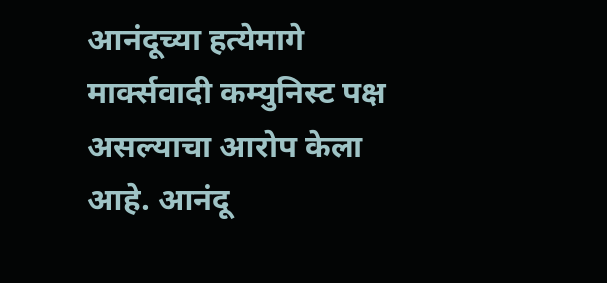आनंदूच्या हत्येमागे मार्क्सवादी कम्युनिस्ट पक्ष असल्याचा आरोप केला आहे. आनंदू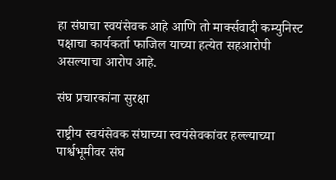हा संघाचा स्वयंसेवक आहे आणि तो मार्क्सवादी कम्युनिस्ट पक्षाचा कार्यकर्ता फाजिल याच्या हत्येत सहआरोपी असल्याचा आरोप आहे.

संघ प्रचारकांना सुरक्षा

राष्ट्रीय स्वयंसेवक संघाच्या स्वयंसेवकांवर हल्ल्याच्या पार्श्वभूमीवर संघ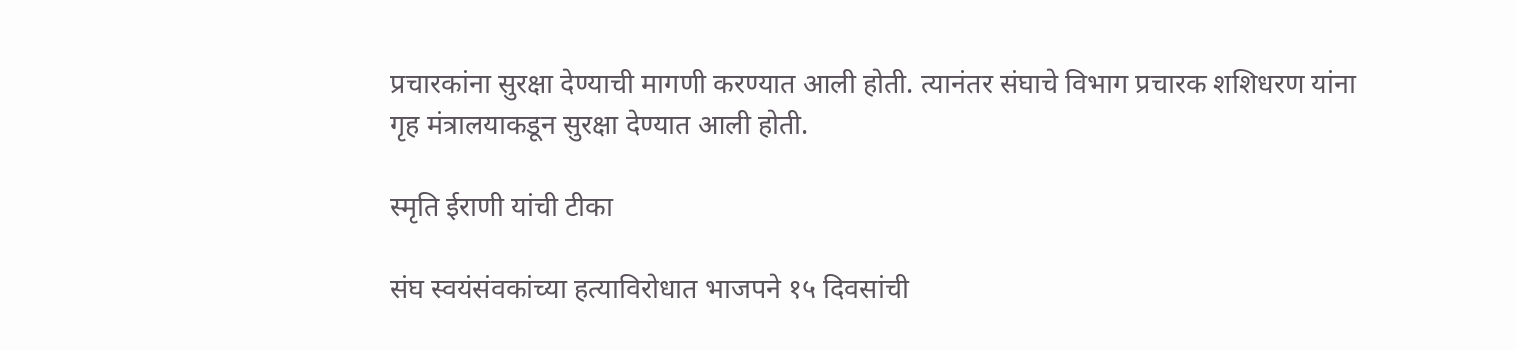प्रचारकांना सुरक्षा देण्याची मागणी करण्यात आली होती. त्यानंतर संघाचे विभाग प्रचारक शशिधरण यांना गृह मंत्रालयाकडून सुरक्षा देण्यात आली होती.

स्मृति ईराणी यांची टीका

संघ स्वयंसंवकांच्या हत्याविरोधात भाजपने १५ दिवसांची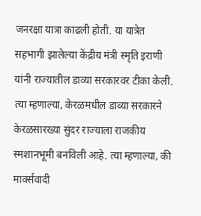जनरक्षा यात्रा काढली होती. या यात्रेत सहभागी झालेल्या केंद्रीय मंत्री स्मृति इराणी यांनी राज्यातील डाव्या सरकारवर टीका केली. त्या म्हणाल्या, केरळमधील डाव्या सरकारने केरळसारख्या सुंदर राज्याला राजकीय स्मशानभूमी बनविली आहे. त्या म्हणाल्या, की मार्क्सवादी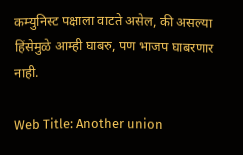कम्युनिस्ट पक्षाला वाटते असेल, की असल्या हिंसेमुळे आम्ही घाबरु, पण भाजप घाबरणार नाही.

Web Title: Another union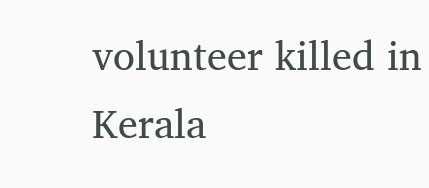volunteer killed in Kerala